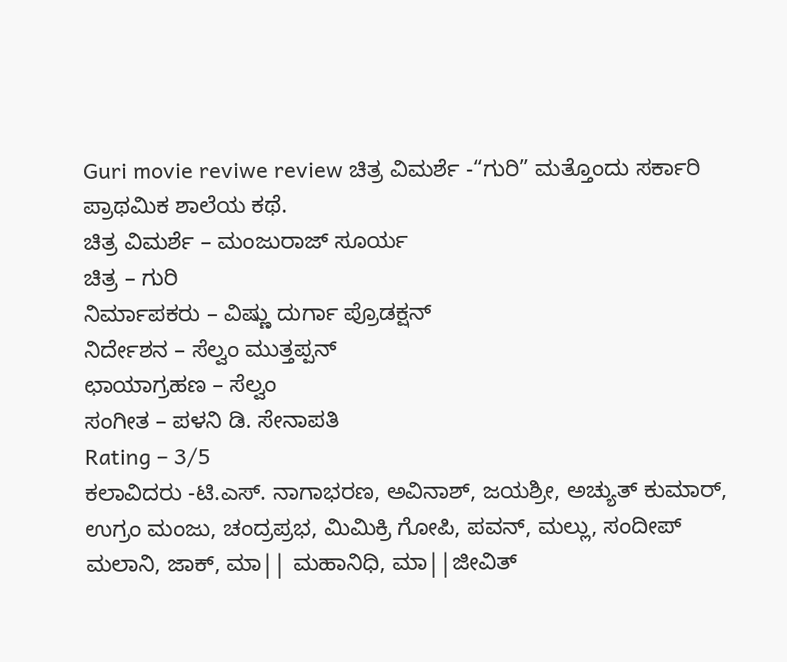Guri movie reviwe review ಚಿತ್ರ ವಿಮರ್ಶೆ -“ಗುರಿ” ಮತ್ತೊಂದು ಸರ್ಕಾರಿ ಪ್ರಾಥಮಿಕ ಶಾಲೆಯ ಕಥೆ.
ಚಿತ್ರ ವಿಮರ್ಶೆ – ಮಂಜುರಾಜ್ ಸೂರ್ಯ
ಚಿತ್ರ – ಗುರಿ
ನಿರ್ಮಾಪಕರು – ವಿಷ್ಣು ದುರ್ಗಾ ಪ್ರೊಡಕ್ಷನ್
ನಿರ್ದೇಶನ – ಸೆಲ್ವಂ ಮುತ್ತಪ್ಪನ್
ಛಾಯಾಗ್ರಹಣ – ಸೆಲ್ವಂ
ಸಂಗೀತ – ಪಳನಿ ಡಿ. ಸೇನಾಪತಿ
Rating – 3/5
ಕಲಾವಿದರು -ಟಿ.ಎಸ್. ನಾಗಾಭರಣ, ಅವಿನಾಶ್, ಜಯಶ್ರೀ, ಅಚ್ಯುತ್ ಕುಮಾರ್, ಉಗ್ರಂ ಮಂಜು, ಚಂದ್ರಪ್ರಭ, ಮಿಮಿಕ್ರಿ ಗೋಪಿ, ಪವನ್, ಮಲ್ಲು, ಸಂದೀಪ್ ಮಲಾನಿ, ಜಾಕ್, ಮಾ|| ಮಹಾನಿಧಿ, ಮಾ||ಜೀವಿತ್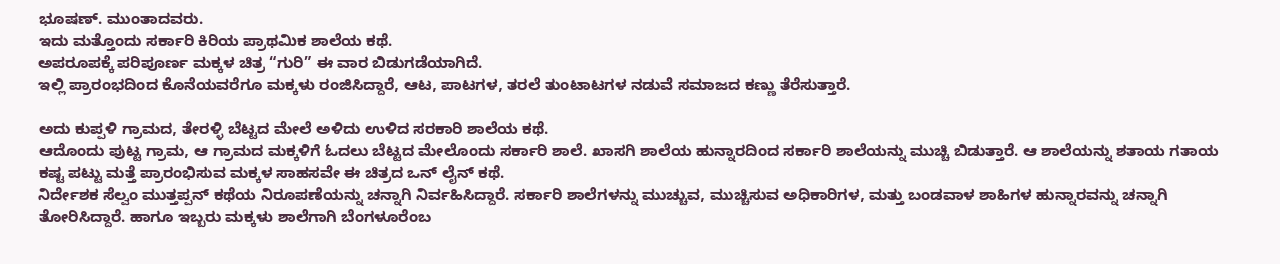ಭೂಷಣ್. ಮುಂತಾದವರು.
ಇದು ಮತ್ತೊಂದು ಸರ್ಕಾರಿ ಕಿರಿಯ ಪ್ರಾಥಮಿಕ ಶಾಲೆಯ ಕಥೆ.
ಅಪರೂಪಕ್ಕೆ ಪರಿಪೂರ್ಣ ಮಕ್ಕಳ ಚಿತ್ರ “ಗುರಿ” ಈ ವಾರ ಬಿಡುಗಡೆಯಾಗಿದೆ.
ಇಲ್ಲಿ ಪ್ರಾರಂಭದಿಂದ ಕೊನೆಯವರೆಗೂ ಮಕ್ಕಳು ರಂಜಿಸಿದ್ದಾರೆ, ಆಟ, ಪಾಟಗಳ, ತರಲೆ ತುಂಟಾಟಗಳ ನಡುವೆ ಸಮಾಜದ ಕಣ್ಣು ತೆರೆಸುತ್ತಾರೆ.

ಅದು ಕುಪ್ಪಳಿ ಗ್ರಾಮದ, ತೇರಳ್ಳಿ ಬೆಟ್ಟದ ಮೇಲೆ ಅಳಿದು ಉಳಿದ ಸರಕಾರಿ ಶಾಲೆಯ ಕಥೆ.
ಆದೊಂದು ಪುಟ್ಟ ಗ್ರಾಮ, ಆ ಗ್ರಾಮದ ಮಕ್ಕಳಿಗೆ ಓದಲು ಬೆಟ್ಟದ ಮೇಲೊಂದು ಸರ್ಕಾರಿ ಶಾಲೆ. ಖಾಸಗಿ ಶಾಲೆಯ ಹುನ್ನಾರದಿಂದ ಸರ್ಕಾರಿ ಶಾಲೆಯನ್ನು ಮುಚ್ಚಿ ಬಿಡುತ್ತಾರೆ. ಆ ಶಾಲೆಯನ್ನು ಶತಾಯ ಗತಾಯ ಕಷ್ಟ ಪಟ್ಟು ಮತ್ತೆ ಪ್ರಾರಂಭಿಸುವ ಮಕ್ಕಳ ಸಾಹಸವೇ ಈ ಚಿತ್ರದ ಒನ್ ಲೈನ್ ಕಥೆ.
ನಿರ್ದೇಶಕ ಸೆಲ್ವಂ ಮುತ್ತಪ್ಪನ್ ಕಥೆಯ ನಿರೂಪಣೆಯನ್ನು ಚನ್ನಾಗಿ ನಿರ್ವಹಿಸಿದ್ದಾರೆ. ಸರ್ಕಾರಿ ಶಾಲೆಗಳನ್ನು ಮುಚ್ಚುವ, ಮುಚ್ಚಿಸುವ ಅಧಿಕಾರಿಗಳ, ಮತ್ತು ಬಂಡವಾಳ ಶಾಹಿಗಳ ಹುನ್ನಾರವನ್ನು ಚನ್ನಾಗಿ ತೋರಿಸಿದ್ದಾರೆ. ಹಾಗೂ ಇಬ್ಬರು ಮಕ್ಕಳು ಶಾಲೆಗಾಗಿ ಬೆಂಗಳೂರೆಂಬ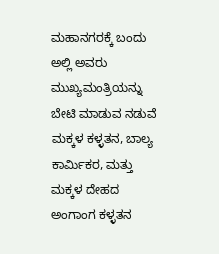ಮಹಾನಗರಕ್ಕೆ ಬಂದು ಅಲ್ಲಿ ಅವರು ಮುಖ್ಯಮಂತ್ರಿಯನ್ನು ಬೇಟಿ ಮಾಡುವ ನಡುವೆ ಮಕ್ಕಳ ಕಳ್ಳತನ, ಬಾಲ್ಯ ಕಾರ್ಮಿಕರ, ಮತ್ತು ಮಕ್ಕಳ ದೇಹದ ಅಂಗಾಂಗ ಕಳ್ಳತನ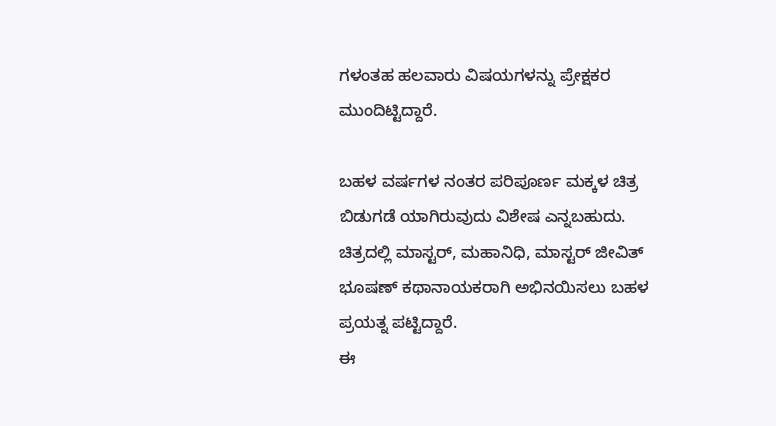ಗಳಂತಹ ಹಲವಾರು ವಿಷಯಗಳನ್ನು ಪ್ರೇಕ್ಷಕರ ಮುಂದಿಟ್ಟಿದ್ದಾರೆ.

ಬಹಳ ವರ್ಷಗಳ ನಂತರ ಪರಿಪೂರ್ಣ ಮಕ್ಕಳ ಚಿತ್ರ ಬಿಡುಗಡೆ ಯಾಗಿರುವುದು ವಿಶೇಷ ಎನ್ನಬಹುದು.
ಚಿತ್ರದಲ್ಲಿ ಮಾಸ್ಟರ್, ಮಹಾನಿಧಿ, ಮಾಸ್ಟರ್ ಜೀವಿತ್ ಭೂಷಣ್ ಕಥಾನಾಯಕರಾಗಿ ಅಭಿನಯಿಸಲು ಬಹಳ ಪ್ರಯತ್ನ ಪಟ್ಟಿದ್ದಾರೆ.
ಈ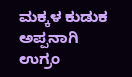ಮಕ್ಕಳ ಕುಡುಕ ಅಪ್ಪನಾಗಿ ಉಗ್ರಂ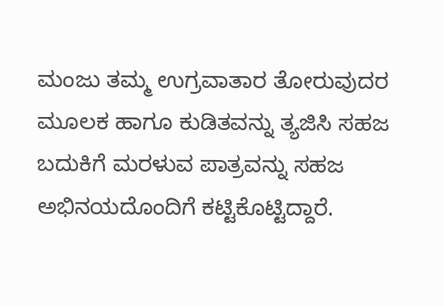ಮಂಜು ತಮ್ಮ ಉಗ್ರವಾತಾರ ತೋರುವುದರ ಮೂಲಕ ಹಾಗೂ ಕುಡಿತವನ್ನು ತ್ಯಜಿಸಿ ಸಹಜ ಬದುಕಿಗೆ ಮರಳುವ ಪಾತ್ರವನ್ನು ಸಹಜ ಅಭಿನಯದೊಂದಿಗೆ ಕಟ್ಟಿಕೊಟ್ಟಿದ್ದಾರೆ.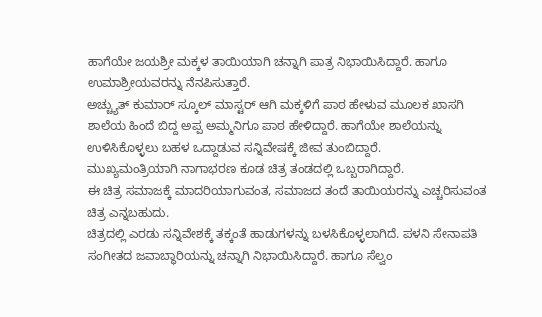ಹಾಗೆಯೇ ಜಯಶ್ರೀ ಮಕ್ಕಳ ತಾಯಿಯಾಗಿ ಚನ್ನಾಗಿ ಪಾತ್ರ ನಿಭಾಯಿಸಿದ್ದಾರೆ. ಹಾಗೂ ಉಮಾಶ್ರೀಯವರನ್ನು ನೆನಪಿಸುತ್ತಾರೆ.
ಅಚ್ಚ್ಯುತ್ ಕುಮಾರ್ ಸ್ಕೂಲ್ ಮಾಸ್ಟರ್ ಆಗಿ ಮಕ್ಕಳಿಗೆ ಪಾಠ ಹೇಳುವ ಮೂಲಕ ಖಾಸಗಿ ಶಾಲೆಯ ಹಿಂದೆ ಬಿದ್ದ ಅಪ್ಪ ಅಮ್ಮನಿಗೂ ಪಾಠ ಹೇಳಿದ್ದಾರೆ. ಹಾಗೆಯೇ ಶಾಲೆಯನ್ನು ಉಳಿಸಿಕೊಳ್ಳಲು ಬಹಳ ಒದ್ದಾಡುವ ಸನ್ನಿವೇಷಕ್ಕೆ ಜೀವ ತುಂಬಿದ್ದಾರೆ.
ಮುಖ್ಯಮಂತ್ರಿಯಾಗಿ ನಾಗಾಭರಣ ಕೂಡ ಚಿತ್ರ ತಂಡದಲ್ಲಿ ಒಬ್ಬರಾಗಿದ್ದಾರೆ.
ಈ ಚಿತ್ರ ಸಮಾಜಕ್ಕೆ ಮಾದರಿಯಾಗುವಂತ, ಸಮಾಜದ ತಂದೆ ತಾಯಿಯರನ್ನು ಎಚ್ಚರಿಸುವಂತ ಚಿತ್ರ ಎನ್ನಬಹುದು.
ಚಿತ್ರದಲ್ಲಿ ಎರಡು ಸನ್ನಿವೇಶಕ್ಕೆ ತಕ್ಕಂತೆ ಹಾಡುಗಳನ್ನು ಬಳಸಿಕೊಳ್ಳಲಾಗಿದೆ. ಪಳನಿ ಸೇನಾಪತಿ ಸಂಗೀತದ ಜವಾಬ್ಧಾರಿಯನ್ನು ಚನ್ನಾಗಿ ನಿಭಾಯಿಸಿದ್ದಾರೆ. ಹಾಗೂ ಸೆಲ್ವಂ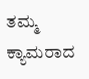ತಮ್ಮ ಕ್ಯಾಮರಾದ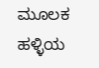ಮೂಲಕ ಹಳ್ಳಿಯ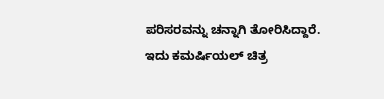ಪರಿಸರವನ್ನು ಚನ್ನಾಗಿ ತೋರಿಸಿದ್ದಾರೆ.
ಇದು ಕಮರ್ಷಿಯಲ್ ಚಿತ್ರ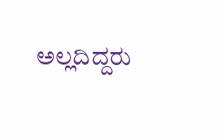ಅಲ್ಲದಿದ್ದರು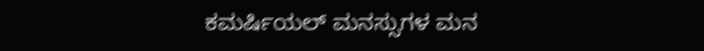ಕಮರ್ಷಿಯಲ್ ಮನಸ್ಸುಗಳ ಮನ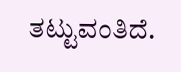ತಟ್ಟುವಂತಿದೆ.